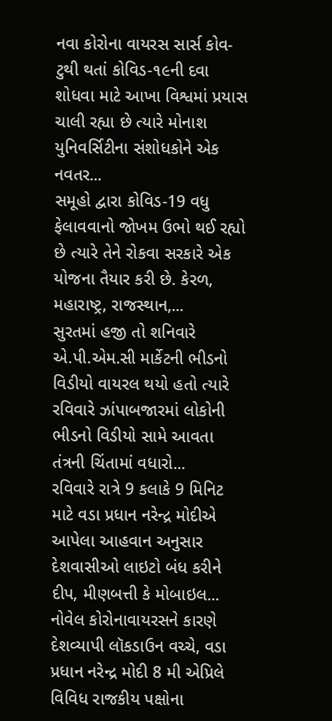નવા કોરોના વાયરસ સાર્સ કોવ-ટુથી થતાં કોવિડ-૧૯ની દવા શોધવા માટે આખા વિશ્વમાં પ્રયાસ ચાલી રહ્યા છે ત્યારે મોનાશ યુનિવર્સિટીના સંશોધકોને એક નવતર...
સમૂહો દ્વારા કોવિડ-19 વધુ ફેલાવવાનો જોખમ ઉભો થઈ રહ્યો છે ત્યારે તેને રોકવા સરકારે એક યોજના તૈયાર કરી છે. કેરળ, મહારાષ્ટ્ર, રાજસ્થાન,...
સુરતમાં હજી તો શનિવારે એ.પી.એમ.સી માર્કેટની ભીડનો વિડીયો વાયરલ થયો હતો ત્યારે રવિવારે ઝાંપાબજારમાં લોકોની ભીડનો વિડીયો સામે આવતા તંત્રની ચિંતામાં વધારો...
રવિવારે રાત્રે 9 કલાકે 9 મિનિટ માટે વડા પ્રધાન નરેન્દ્ર મોદીએ આપેલા આહવાન અનુસાર દેશવાસીઓ લાઇટો બંધ કરીને દીપ, મીણબત્તી કે મોબાઇલ...
નોવેલ કોરોનાવાયરસને કારણે દેશવ્યાપી લૉકડાઉન વચ્ચે, વડા પ્રધાન નરેન્દ્ર મોદી 8 મી એપ્રિલે વિવિધ રાજકીય પક્ષોના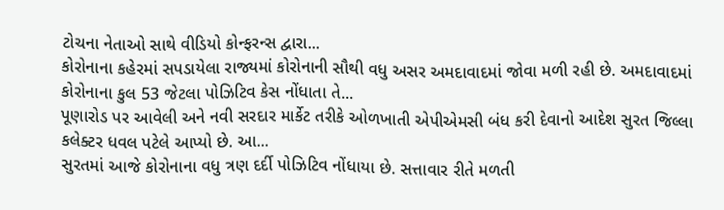ટોચના નેતાઓ સાથે વીડિયો કોન્ફરન્સ દ્વારા...
કોરોનાના કહેરમાં સપડાયેલા રાજ્યમાં કોરોનાની સૌથી વધુ અસર અમદાવાદમાં જોવા મળી રહી છે. અમદાવાદમાં કોરોનાના કુલ 53 જેટલા પોઝિટિવ કેસ નોંધાતા તે...
પૂણારોડ પર આવેલી અને નવી સરદાર માર્કેટ તરીકે ઓળખાતી એપીએમસી બંધ કરી દેવાનો આદેશ સુરત જિલ્લા કલેક્ટર ધવલ પટેલે આપ્યો છે. આ...
સુરતમાં આજે કોરોનાના વધુ ત્રણ દર્દી પોઝિટિવ નોંધાયા છે. સત્તાવાર રીતે મળતી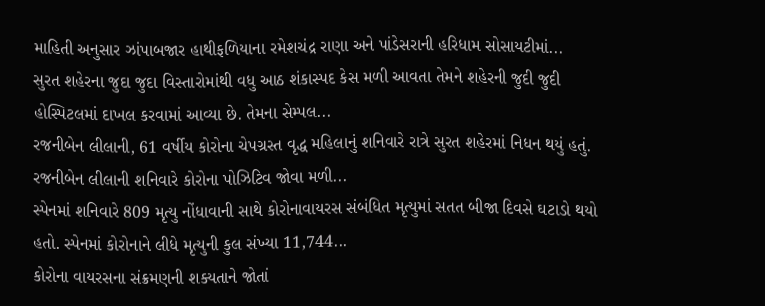માહિતી અનુસાર ઝાંપાબજાર હાથીફળિયાના રમેશચંદ્ર રાણા અને પાંડેસરાની હરિધામ સોસાયટીમાં...
સુરત શહેરના જુદા જુદા વિસ્તારોમાંથી વધુ આઠ શંકાસ્પદ કેસ મળી આવતા તેમને શહેરની જુદી જુદી હોસ્પિટલમાં દાખલ કરવામાં આવ્યા છે. તેમના સેમ્પલ...
રજનીબેન લીલાની, 61 વર્ષીય કોરોના ચેપગ્રસ્ત વૃદ્ધ મહિલાનું શનિવારે રાત્રે સુરત શહેરમાં નિધન થયું હતું. રજનીબેન લીલાની શનિવારે કોરોના પોઝિટિવ જોવા મળી...
સ્પેનમાં શનિવારે 809 મૃત્યુ નોંધાવાની સાથે કોરોનાવાયરસ સંબંધિત મૃત્યુમાં સતત બીજા દિવસે ઘટાડો થયો હતો. સ્પેનમાં કોરોનાને લીધે મૃત્યુની કુલ સંખ્યા 11,744...
કોરોના વાયરસના સંક્રમણની શક્યતાને જોતાં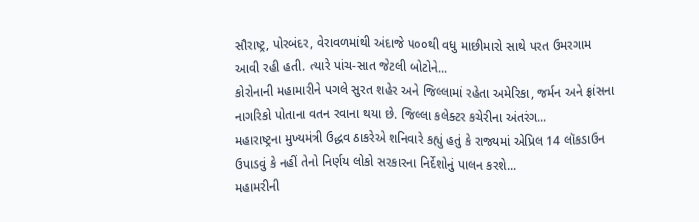સૌરાષ્ટ્ર, પોરબંદર, વેરાવળમાંથી અંદાજે ૫૦૦થી વધુ માછીમારો સાથે પરત ઉમરગામ આવી રહી હતી. ત્યારે પાંચ-સાત જેટલી બોટોને...
કોરોનાની મહામારીને પગલે સુરત શહેર અને જિલ્લામાં રહેતા અમેરિકા, જર્મન અને ફ્રાંસના નાગરિકો પોતાના વતન રવાના થયા છે. જિલ્લા કલેક્ટર કચેરીના અંતરંગ...
મહારાષ્ટ્રના મુખ્યમંત્રી ઉદ્ધવ ઠાકરેએ શનિવારે કહ્યું હતું કે રાજ્યમાં એપ્રિલ 14 લૉકડાઉન ઉપાડવું કે નહીં તેનો નિર્ણય લોકો સરકારના નિર્દેશોનું પાલન કરશે...
મહામરીની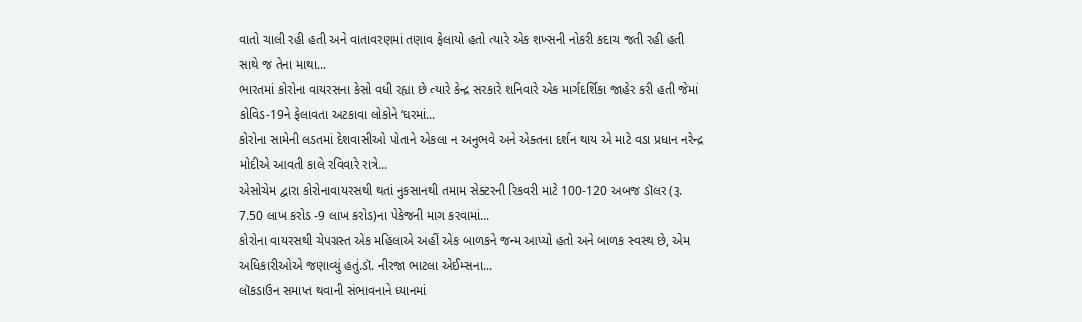વાતો ચાલી રહી હતી અને વાતાવરણમાં તણાવ ફેલાયો હતો ત્યારે એક શખ્સની નોકરી કદાચ જતી રહી હતી સાથે જ તેના માથા...
ભારતમાં કોરોના વાયરસના કેસો વધી રહ્યા છે ત્યારે કેન્દ્ર સરકારે શનિવારે એક માર્ગદર્શિકા જાહેર કરી હતી જેમાં કોવિડ-19ને ફેલાવતા અટકાવા લોકોને ‘ઘરમાં...
કોરોના સામેની લડતમાં દેશવાસીઓ પોતાને એકલા ન અનુભવે અને એક્તના દર્શન થાય એ માટે વડા પ્રધાન નરેન્દ્ર મોદીએ આવતી કાલે રવિવારે રાત્રે...
એસોચેમ દ્વારા કોરોનાવાયરસથી થતાં નુકસાનથી તમામ સેક્ટરની રિકવરી માટે 100-120 અબજ ડૉલર (રૂ. 7.50 લાખ કરોડ -9 લાખ કરોડ)ના પેકેજની માગ કરવામાં...
કોરોના વાયરસથી ચેપગ્રસ્ત એક મહિલાએ અહીં એક બાળકને જન્મ આપ્યો હતો અને બાળક સ્વસ્થ છે, એમ અધિકારીઓએ જણાવ્યું હતું.ડૉ. નીરજા ભાટલા એઈમ્સના...
લૉકડાઉન સમાપ્ત થવાની સંભાવનાને ધ્યાનમાં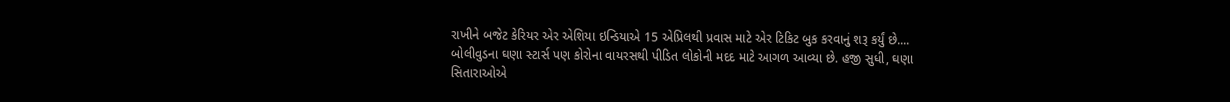રાખીને બજેટ કેરિયર એર એશિયા ઇન્ડિયાએ 15 એપ્રિલથી પ્રવાસ માટે એર ટિકિટ બુક કરવાનું શરૂ કર્યું છે....
બોલીવુડના ઘણા સ્ટાર્સ પણ કોરોના વાયરસથી પીડિત લોકોની મદદ માટે આગળ આવ્યા છે. હજી સુધી, ઘણા સિતારાઓએ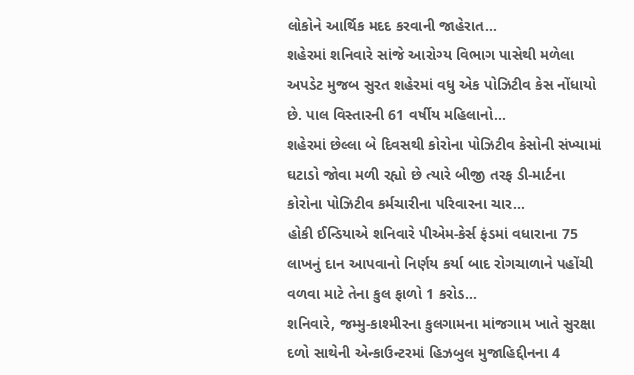લોકોને આર્થિક મદદ કરવાની જાહેરાત...
શહેરમાં શનિવારે સાંજે આરોગ્ય વિભાગ પાસેથી મળેલા અપડેટ મુજબ સુરત શહેરમાં વધુ એક પોઝિટીવ કેસ નોંધાયો છે. પાલ વિસ્તારની 61 વર્ષીય મહિલાનો...
શહેરમાં છેલ્લા બે દિવસથી કોરોના પોઝિટીવ કેસોની સંખ્યામાં ઘટાડો જોવા મળી રહ્યો છે ત્યારે બીજી તરફ ડી-માર્ટના કોરોના પોઝિટીવ કર્મચારીના પરિવારના ચાર...
હોકી ઈન્ડિયાએ શનિવારે પીએમ-કેર્સ ફંડમાં વધારાના 75 લાખનું દાન આપવાનો નિર્ણય કર્યા બાદ રોગચાળાને પહોંચી વળવા માટે તેના કુલ ફાળો 1 કરોડ...
શનિવારે, જમ્મુ-કાશ્મીરના કુલગામના માંજગામ ખાતે સુરક્ષા દળો સાથેની એન્કાઉન્ટરમાં હિઝબુલ મુજાહિદ્દીનના 4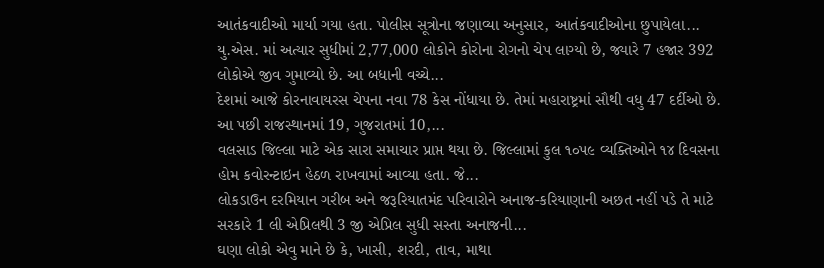આતંકવાદીઓ માર્યા ગયા હતા. પોલીસ સૂત્રોના જણાવ્યા અનુસાર, આતંકવાદીઓના છુપાયેલા...
યુ.એસ. માં અત્યાર સુધીમાં 2,77,000 લોકોને કોરોના રોગનો ચેપ લાગ્યો છે, જ્યારે 7 હજાર 392 લોકોએ જીવ ગુમાવ્યો છે. આ બધાની વચ્ચે...
દેશમાં આજે કોરનાવાયરસ ચેપના નવા 78 કેસ નોંધાયા છે. તેમાં મહારાષ્ટ્રમાં સૌથી વધુ 47 દર્દીઓ છે. આ પછી રાજસ્થાનમાં 19, ગુજરાતમાં 10,...
વલસાડ જિલ્લા માટે એક સારા સમાચાર પ્રાપ્ત થયા છે. જિલ્લામાં કુલ ૧૦પ૯ વ્યક્તિઓને ૧૪ દિવસના હોમ કવોરન્ટાઇન હેઠળ રાખવામાં આવ્યા હતા. જે...
લોકડાઉન દરમિયાન ગરીબ અને જરૂરિયાતમંદ પરિવારોને અનાજ-કરિયાણાની અછત નહીં પડે તે માટે સરકારે 1 લી એપ્રિલથી 3 જી એપ્રિલ સુધી સસ્તા અનાજની...
ઘણા લોકો એવુ માને છે કે, ખાસી, શરદી, તાવ, માથા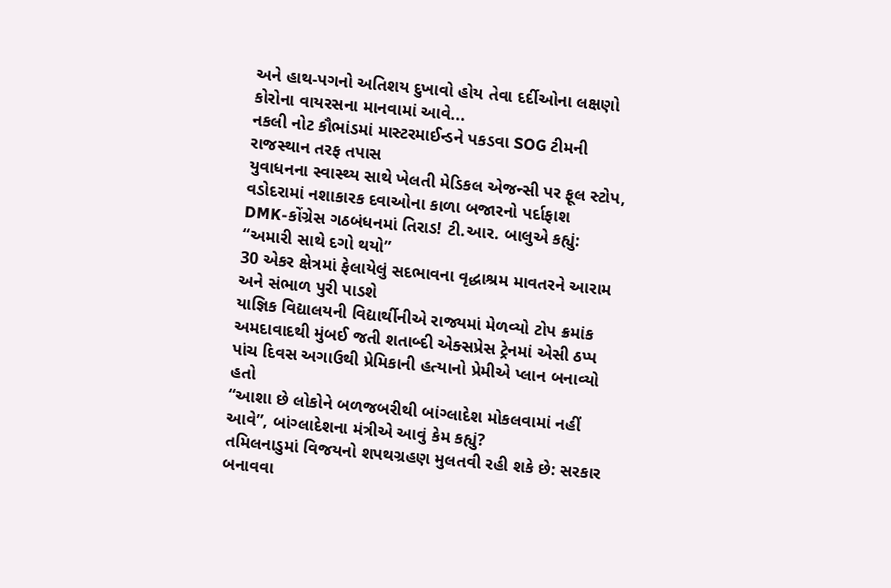અને હાથ-પગનો અતિશય દુખાવો હોય તેવા દર્દીઓના લક્ષણો કોરોના વાયરસના માનવામાં આવે...
નકલી નોટ કૌભાંડમાં માસ્ટરમાઈન્ડને પકડવા SOG ટીમની રાજસ્થાન તરફ તપાસ
યુવાધનના સ્વાસ્થ્ય સાથે ખેલતી મેડિકલ એજન્સી પર ફૂલ સ્ટોપ, વડોદરામાં નશાકારક દવાઓના કાળા બજારનો પર્દાફાશ
DMK-કોંગ્રેસ ગઠબંધનમાં તિરાડ! ટી.આર. બાલુએ કહ્યું: “અમારી સાથે દગો થયો”
30 એકર ક્ષેત્રમાં ફેલાયેલું સદભાવના વૃદ્ધાશ્રમ માવતરને આરામ અને સંભાળ પુરી પાડશે
યાજ્ઞિક વિદ્યાલયની વિદ્યાર્થીનીએ રાજ્યમાં મેળવ્યો ટોપ ક્રમાંક
અમદાવાદથી મુંબઈ જતી શતાબ્દી એક્સપ્રેસ ટ્રેનમાં એસી ઠપ્પ
પાંચ દિવસ અગાઉથી પ્રેમિકાની હત્યાનો પ્રેમીએ પ્લાન બનાવ્યો હતો
“આશા છે લોકોને બળજબરીથી બાંગ્લાદેશ મોકલવામાં નહીં આવે”, બાંગ્લાદેશના મંત્રીએ આવું કેમ કહ્યું?
તમિલનાડુમાં વિજયનો શપથગ્રહણ મુલતવી રહી શકે છે: સરકાર બનાવવા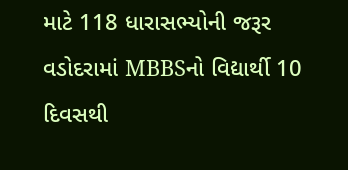માટે 118 ધારાસભ્યોની જરૂર
વડોદરામાં MBBSનો વિદ્યાર્થી 10 દિવસથી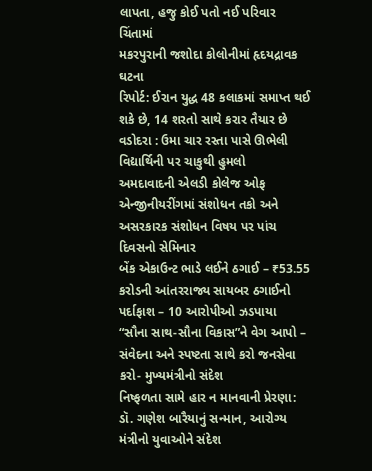લાપતા, હજુ કોઈ પતો નઈ પરિવાર ચિંતામાં
મકરપુરાની જશોદા કોલોનીમાં હૃદયદ્રાવક ઘટના
રિપોર્ટ: ઈરાન યુદ્ધ 48 કલાકમાં સમાપ્ત થઈ શકે છે, 14 શરતો સાથે કરાર તૈયાર છે
વડોદરા : ઉમા ચાર રસ્તા પાસે ઊભેલી વિદ્યાર્થિની પર ચાકુથી હુમલો
અમદાવાદની એલડી કોલેજ ઓફ એન્જીનીયરીંગમાં સંશોધન તકો અને અસરકારક સંશોધન વિષય પર પાંચ દિવસનો સેમિનાર
બેંક એકાઉન્ટ ભાડે લઈને ઠગાઈ – ₹53.55 કરોડની આંતરરાજ્ય સાયબર ઠગાઈનો પર્દાફાશ – 10 આરોપીઓ ઝડપાયા
“સૌના સાથ-સૌના વિકાસ”ને વેગ આપો – સંવેદના અને સ્પષ્ટતા સાથે કરો જનસેવા કરો- મુખ્યમંત્રીનો સંદેશ
નિષ્ફળતા સામે હાર ન માનવાની પ્રેરણા: ડૉ. ગણેશ બારૈયાનું સન્માન, આરોગ્ય મંત્રીનો યુવાઓને સંદેશ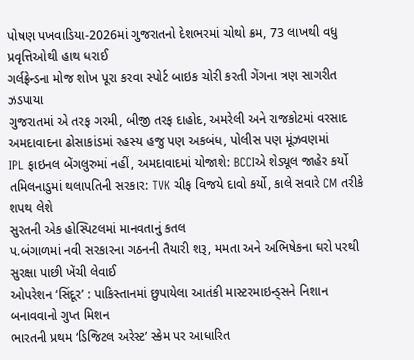પોષણ પખવાડિયા-2026માં ગુજરાતનો દેશભરમાં ચોથો ક્રમ, 73 લાખથી વધુ પ્રવૃત્તિઓથી હાથ ધરાઈ
ગર્લફ્રેન્ડના મોજ શોખ પૂરા કરવા સ્પોર્ટ બાઇક ચોરી કરતી ગેંગના ત્રણ સાગરીત ઝડપાયા
ગુજરાતમાં એ તરફ ગરમી, બીજી તરફ દાહોદ, અમરેલી અને રાજકોટમાં વરસાદ
અમદાવાદના ઢોસાકાંડમાં રહસ્ય હજુ પણ અકબંધ, પોલીસ પણ મૂંઝવણમાં
IPL ફાઇનલ બેંગલુરુમાં નહીં, અમદાવાદમાં યોજાશે: BCCIએ શેડ્યૂલ જાહેર કર્યો
તમિલનાડુમાં થલાપતિની સરકાર: TVK ચીફ વિજયે દાવો કર્યો, કાલે સવારે CM તરીકે શપથ લેશે
સુરતની એક હોસ્પિટલમાં માનવતાનું કતલ
પ.બંગાળમાં નવી સરકારના ગઠનની તૈયારી શરૂ, મમતા અને અભિષેકના ઘરો પરથી સુરક્ષા પાછી ખેંચી લેવાઈ
ઓપરેશન ‘સિંદૂર’ : પાકિસ્તાનમાં છુપાયેલા આતંકી માસ્ટરમાઇન્ડ્સને નિશાન બનાવવાનો ગુપ્ત મિશન
ભારતની પ્રથમ ‘ડિજિટલ અરેસ્ટ’ સ્કેમ પર આધારિત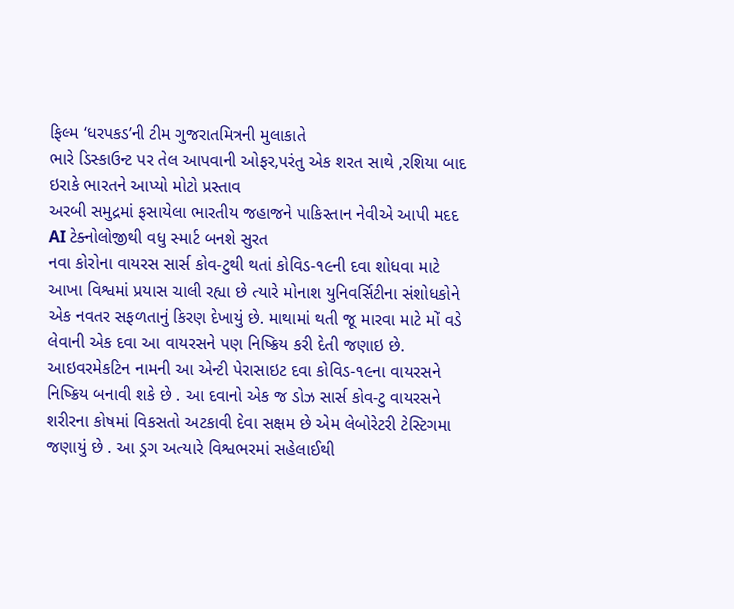ફિલ્મ ‘ધરપકડ’ની ટીમ ગુજરાતમિત્રની મુલાકાતે
ભારે ડિસ્કાઉન્ટ પર તેલ આપવાની ઓફર,પરંતુ એક શરત સાથે ,રશિયા બાદ ઇરાકે ભારતને આપ્યો મોટો પ્રસ્તાવ
અરબી સમુદ્રમાં ફસાયેલા ભારતીય જહાજને પાકિસ્તાન નેવીએ આપી મદદ
AI ટેક્નોલોજીથી વધુ સ્માર્ટ બનશે સુરત
નવા કોરોના વાયરસ સાર્સ કોવ-ટુથી થતાં કોવિડ-૧૯ની દવા શોધવા માટે આખા વિશ્વમાં પ્રયાસ ચાલી રહ્યા છે ત્યારે મોનાશ યુનિવર્સિટીના સંશોધકોને એક નવતર સફળતાનું કિરણ દેખાયું છે. માથામાં થતી જૂ મારવા માટે મોં વડે લેવાની એક દવા આ વાયરસને પણ નિષ્ક્રિય કરી દેતી જણાઇ છે.
આઇવરમેકટિન નામની આ એન્ટી પેરાસાઇટ દવા કોવિડ-૧૯ના વાયરસને નિષ્ક્રિય બનાવી શકે છે . આ દવાનો એક જ ડોઝ સાર્સ કોવ-ટુ વાયરસને શરીરના કોષમાં વિકસતો અટકાવી દેવા સક્ષમ છે એમ લેબોરેટરી ટેસ્ટિગમા જણાયું છે . આ ડ્રગ અત્યારે વિશ્વભરમાં સહેલાઈથી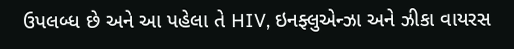ઉપલબ્ધ છે અને આ પહેલા તે HIV, ઇનફ્લુએન્ઝા અને ઝીકા વાયરસ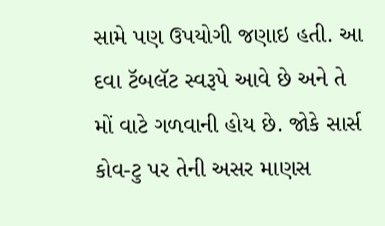સામે પણ ઉપયોગી જણાઇ હતી. આ દવા ટૅબલૅટ સ્વરૂપે આવે છે અને તે મોં વાટે ગળવાની હોય છે. જોકે સાર્સ કોવ-ટુ પર તેની અસર માણસ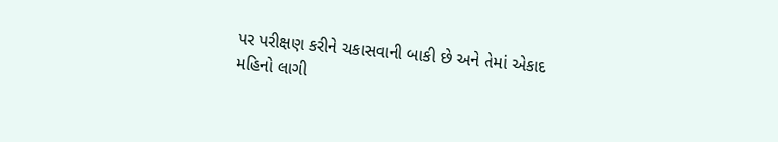પર પરીક્ષણ કરીને ચકાસવાની બાકી છે અને તેમાં એકાદ મહિનો લાગી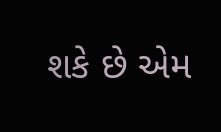શકે છે એમ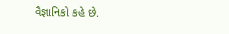વૈજ્ઞાનિકો કહે છે.